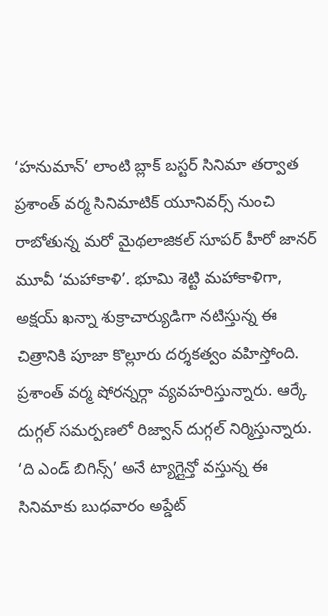‘హనుమాన్’ లాంటి బ్లాక్ బస్టర్ సినిమా తర్వాత ప్రశాంత్ వర్మ సినిమాటిక్ యూనివర్స్ నుంచి రాబోతున్న మరో మైథలాజికల్ సూపర్ హీరో జానర్ మూవీ ‘మహాకాళి’. భూమి శెట్టి మహాకాళిగా, అక్షయ్ ఖన్నా శుక్రాచార్యుడిగా నటిస్తున్న ఈ చిత్రానికి పూజా కొల్లూరు దర్శకత్వం వహిస్తోంది.
ప్రశాంత్ వర్మ షోరన్నర్గా వ్యవహరిస్తున్నారు. ఆర్కే దుగ్గల్ సమర్పణలో రిజ్వాన్ దుగ్గల్ నిర్మిస్తున్నారు. ‘ది ఎండ్ బిగిన్స్’ అనే ట్యాగ్లైన్తో వస్తున్న ఈ సినిమాకు బుధవారం అప్డేట్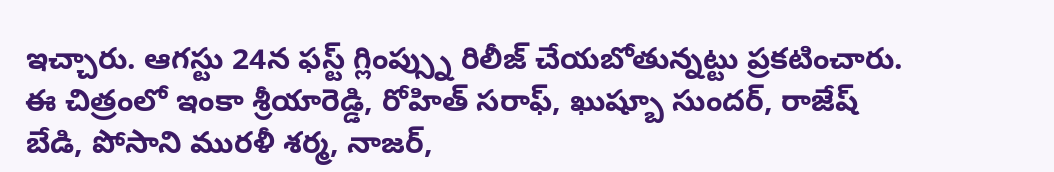ఇచ్చారు. ఆగస్టు 24న ఫస్ట్ గ్లింప్స్ను రిలీజ్ చేయబోతున్నట్టు ప్రకటించారు.
ఈ చిత్రంలో ఇంకా శ్రీయారెడ్డి, రోహిత్ సరాఫ్, ఖుష్బూ సుందర్, రాజేష్ బేడి, పోసాని మురళీ శర్మ, నాజర్,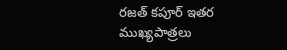రజత్ కపూర్ ఇతర ముఖ్యపాత్రలు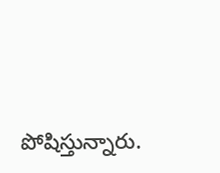పోషిస్తున్నారు.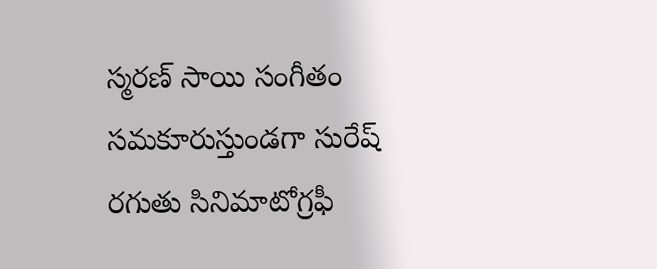స్మరణ్ సాయి సంగీతం సమకూరుస్తుండగా సురేష్ రగుతు సినిమాటోగ్రఫీ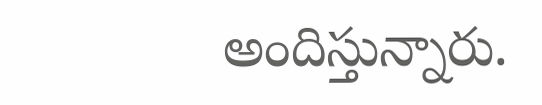అందిస్తున్నారు.